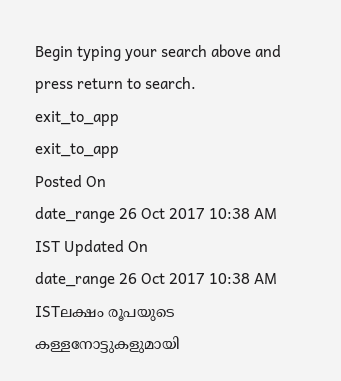Begin typing your search above and press return to search.
exit_to_app
exit_to_app
Posted On
date_range 26 Oct 2017 10:38 AM IST Updated On
date_range 26 Oct 2017 10:38 AM ISTലക്ഷം രൂപയുടെ കള്ളനോട്ടുകളുമായി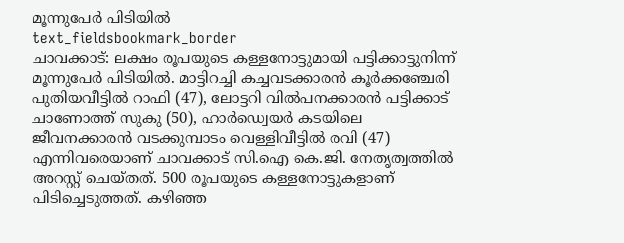മൂന്നുപേർ പിടിയിൽ
text_fieldsbookmark_border
ചാവക്കാട്: ലക്ഷം രൂപയുടെ കള്ളനോട്ടുമായി പട്ടിക്കാട്ടുനിന്ന് മൂന്നുപേർ പിടിയിൽ. മാട്ടിറച്ചി കച്ചവടക്കാരൻ കൂർക്കഞ്ചേരി പുതിയവീട്ടിൽ റാഫി (47), ലോട്ടറി വിൽപനക്കാരൻ പട്ടിക്കാട് ചാണോത്ത് സുകു (50), ഹാർഡ്വെയർ കടയിലെ ജീവനക്കാരൻ വടക്കുമ്പാടം വെള്ളിവീട്ടിൽ രവി (47) എന്നിവരെയാണ് ചാവക്കാട് സി.ഐ കെ.ജി. നേതൃത്വത്തിൽ അറസ്റ്റ് ചെയ്തത്. 500 രൂപയുടെ കള്ളനോട്ടുകളാണ് പിടിച്ചെടുത്തത്. കഴിഞ്ഞ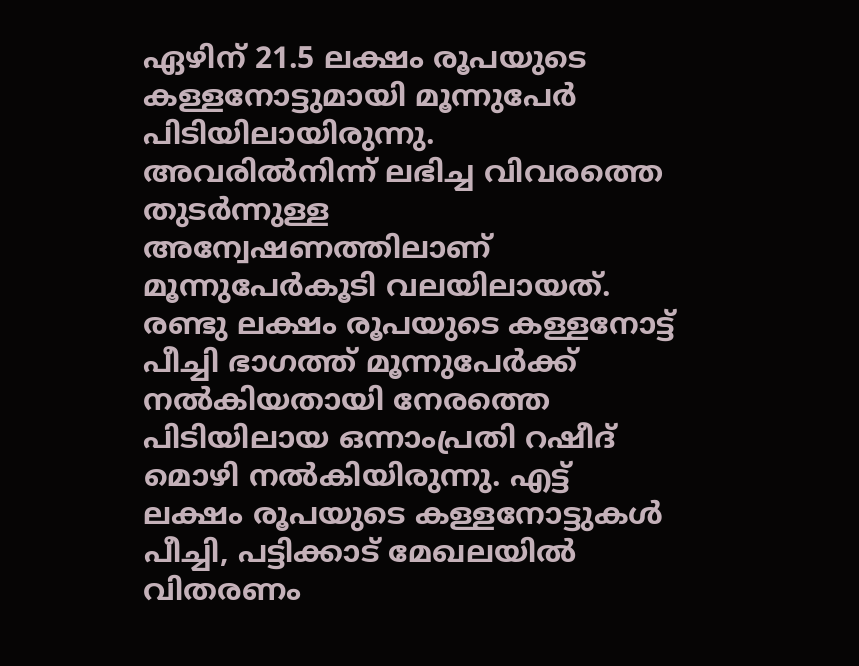ഏഴിന് 21.5 ലക്ഷം രൂപയുടെ കള്ളനോട്ടുമായി മൂന്നുപേർ പിടിയിലായിരുന്നു. അവരിൽനിന്ന് ലഭിച്ച വിവരത്തെ തുടർന്നുള്ള അന്വേഷണത്തിലാണ് മൂന്നുപേർകൂടി വലയിലായത്. രണ്ടു ലക്ഷം രൂപയുടെ കള്ളനോട്ട് പീച്ചി ഭാഗത്ത് മൂന്നുപേർക്ക് നൽകിയതായി നേരത്തെ പിടിയിലായ ഒന്നാംപ്രതി റഷീദ് മൊഴി നൽകിയിരുന്നു. എട്ട് ലക്ഷം രൂപയുടെ കള്ളനോട്ടുകൾ പീച്ചി, പട്ടിക്കാട് മേഖലയിൽ വിതരണം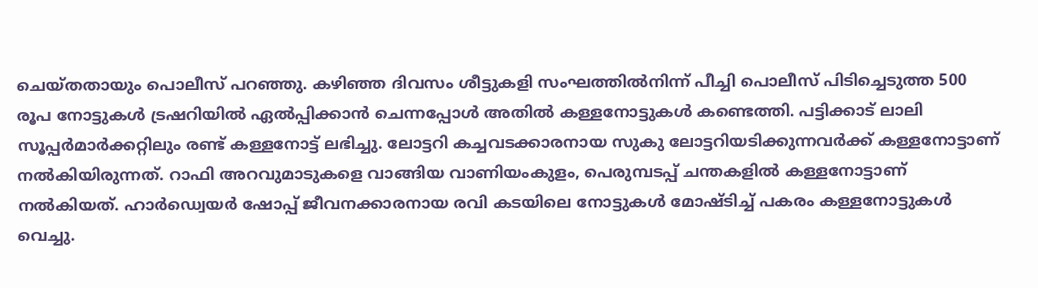ചെയ്തതായും പൊലീസ് പറഞ്ഞു. കഴിഞ്ഞ ദിവസം ശീട്ടുകളി സംഘത്തിൽനിന്ന് പീച്ചി പൊലീസ് പിടിച്ചെടുത്ത 500 രൂപ നോട്ടുകൾ ട്രഷറിയിൽ ഏൽപ്പിക്കാൻ ചെന്നപ്പോൾ അതിൽ കള്ളനോട്ടുകൾ കണ്ടെത്തി. പട്ടിക്കാട് ലാലി സൂപ്പർമാർക്കറ്റിലും രണ്ട് കള്ളനോട്ട് ലഭിച്ചു. ലോട്ടറി കച്ചവടക്കാരനായ സുകു ലോട്ടറിയടിക്കുന്നവർക്ക് കള്ളനോട്ടാണ് നൽകിയിരുന്നത്. റാഫി അറവുമാടുകളെ വാങ്ങിയ വാണിയംകുളം, പെരുമ്പടപ്പ് ചന്തകളിൽ കള്ളനോട്ടാണ് നൽകിയത്. ഹാർഡ്വെയർ ഷോപ്പ് ജീവനക്കാരനായ രവി കടയിലെ നോട്ടുകൾ മോഷ്ടിച്ച് പകരം കള്ളനോട്ടുകൾ വെച്ചു.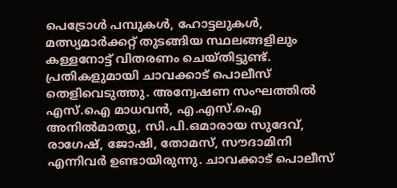പെട്രോൾ പമ്പുകൾ, ഹോട്ടലുകൾ, മത്സ്യമാർക്കറ്റ് തുടങ്ങിയ സ്ഥലങ്ങളിലും കള്ളനോട്ട് വിതരണം ചെയ്തിട്ടുണ്ട്. പ്രതികളുമായി ചാവക്കാട് പൊലീസ് തെളിവെടുത്തു. അന്വേഷണ സംഘത്തിൽ എസ്.ഐ മാധവൻ, എ.എസ്.ഐ അനിൽമാത്യു, സി.പി.ഒമാരായ സുദേവ്, രാഗേഷ്, ജോഷി, തോമസ്, സൗദാമിനി എന്നിവർ ഉണ്ടായിരുന്നു. ചാവക്കാട് പൊലീസ്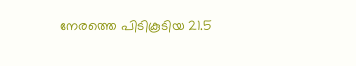നേരത്തെ പിടികൂടിയ 21.5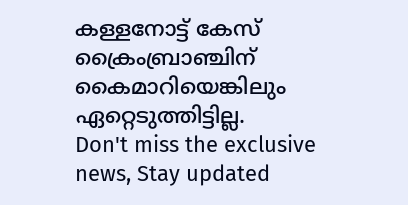കള്ളനോട്ട് കേസ് ക്രൈംബ്രാഞ്ചിന് കൈമാറിയെങ്കിലും ഏറ്റെടുത്തിട്ടില്ല.
Don't miss the exclusive news, Stay updated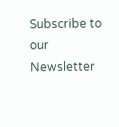Subscribe to our Newsletter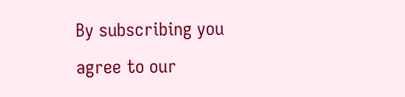By subscribing you agree to our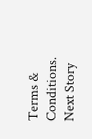Terms & Conditions.
Next Story